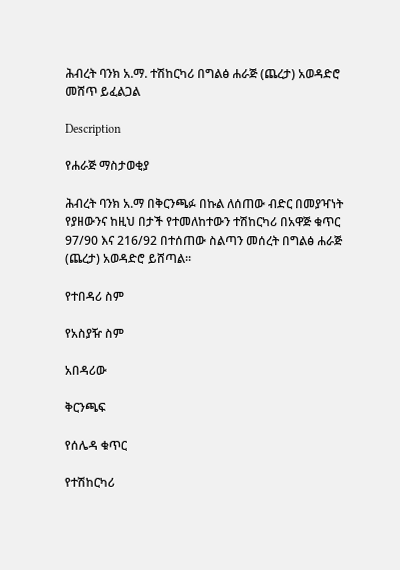ሕብረት ባንክ አ.ማ. ተሽከርካሪ በግልፅ ሐራጅ (ጨረታ) አወዳድሮ መሸጥ ይፈልጋል

Description

የሐራጅ ማስታወቂያ

ሕብረት ባንክ አ.ማ በቅርንጫፉ በኩል ለሰጠው ብድር በመያዣነት የያዘውንና ከዚህ በታች የተመለከተውን ተሽከርካሪ በአዋጅ ቁጥር 97/90 እና 216/92 በተሰጠው ስልጣን መሰረት በግልፅ ሐራጅ (ጨረታ) አወዳድሮ ይሸጣል።

የተበዳሪ ስም

የአስያዥ ስም

አበዳሪው

ቅርንጫፍ

የሰሌዳ ቁጥር

የተሽከርካሪ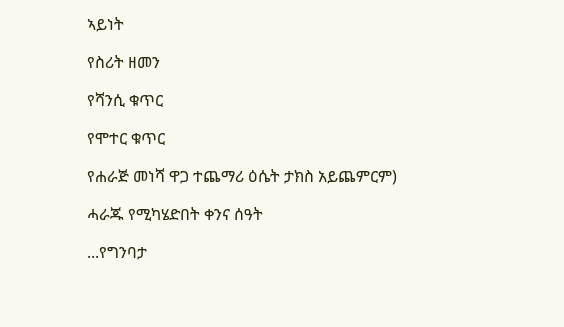ኣይነት

የስሪት ዘመን

የሻንሲ ቁጥር

የሞተር ቁጥር

የሐራጅ መነሻ ዋጋ ተጨማሪ ዕሴት ታክስ አይጨምርም)

ሓራጁ የሚካሄድበት ቀንና ሰዓት

...የግንባታ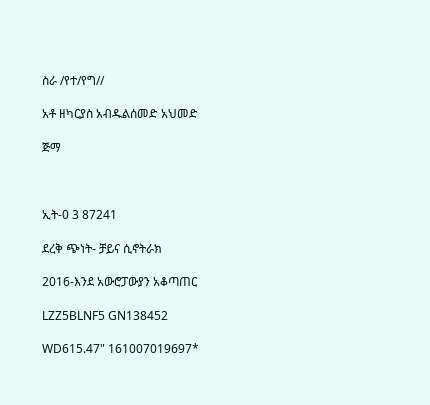ስራ /የተ/የግ//

አቶ ዘካርያስ አብዱልሰመድ አህመድ

ጅማ



ኢት-0 3 87241

ደረቅ ጭነት- ቻይና ሲኖትራክ

2016-እንደ አውሮፓውያን አቆጣጠር

LZZ5BLNF5 GN138452

WD615.47" 161007019697*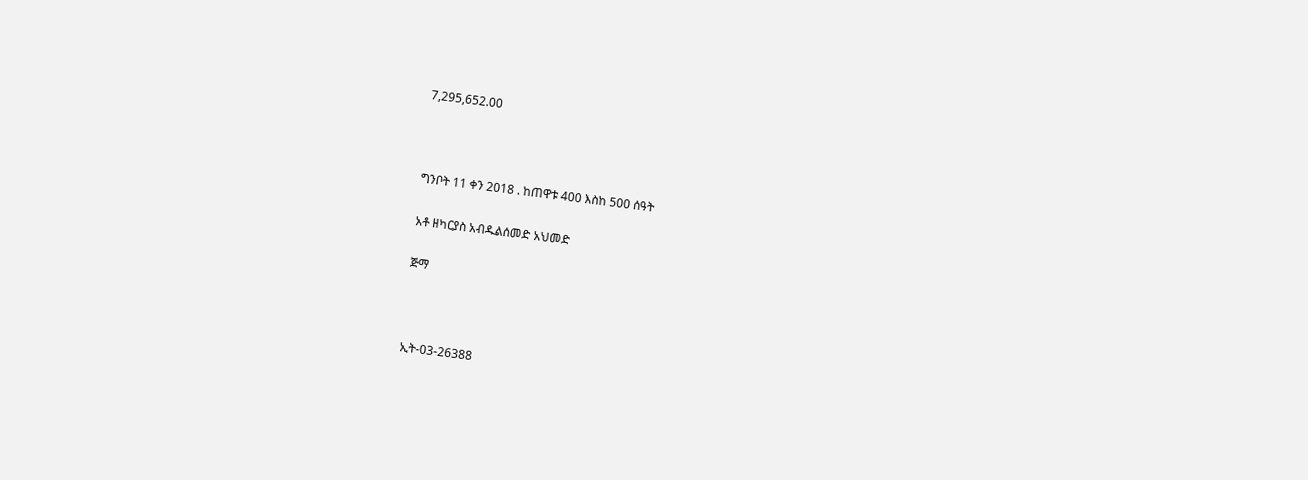7,295,652.00



ግንቦት 11 ቀን 2018 . ከጠዋቱ 400 እስከ 500 ሰዓት

አቶ ዘካርያስ አብዱልሰመድ አህመድ

ጅማ



ኢት-03-26388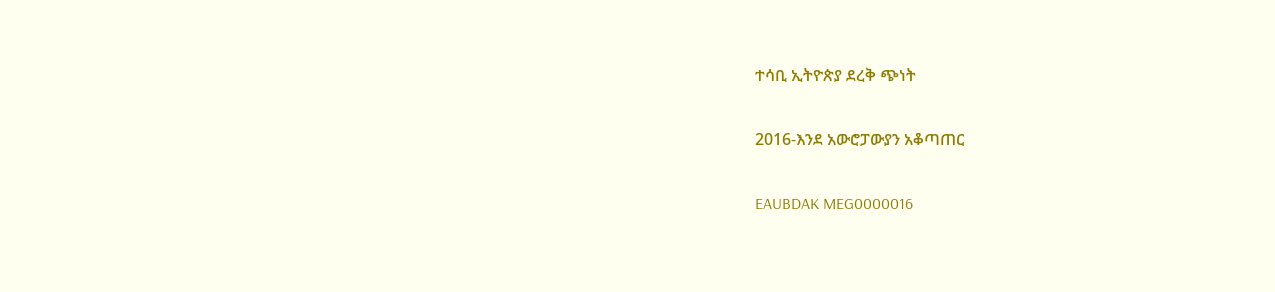ተሳቢ ኢትዮጵያ ደረቅ ጭነት

2016-እንደ አውሮፓውያን አቆጣጠር

EAUBDAK MEG0000016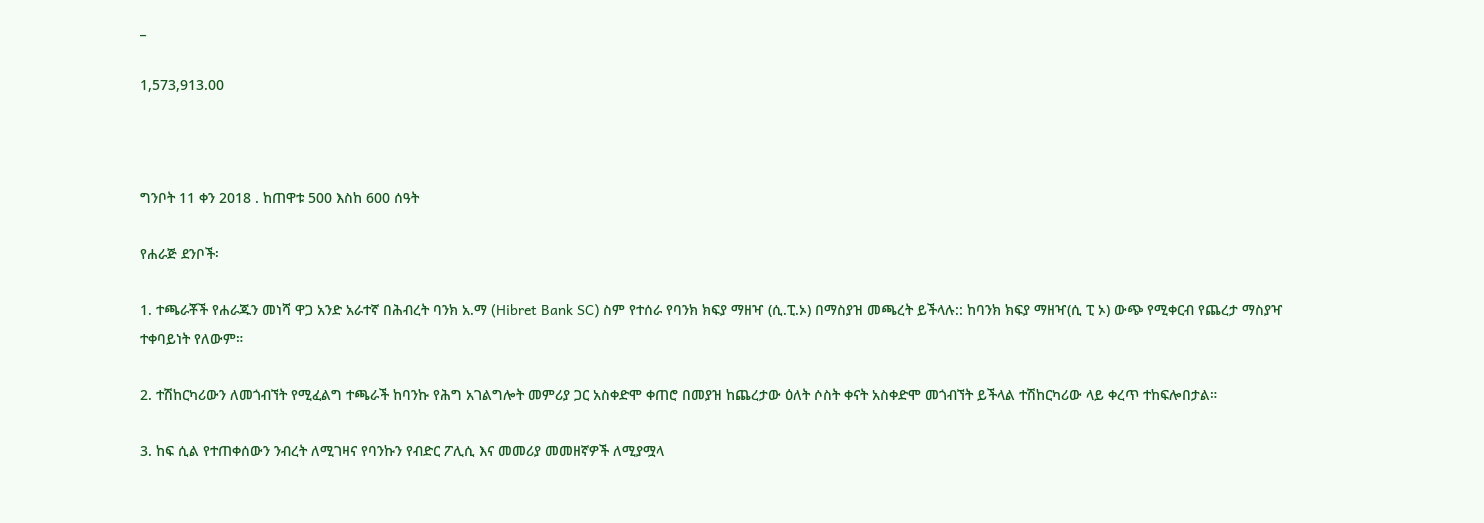_

1,573,913.00



ግንቦት 11 ቀን 2018 . ከጠዋቱ 500 እስከ 600 ሰዓት

የሐራጅ ደንቦች፡

1. ተጫራቾች የሐራጁን መነሻ ዋጋ አንድ አራተኛ በሕብረት ባንክ አ.ማ (Hibret Bank SC) ስም የተሰራ የባንክ ክፍያ ማዘዣ (ሲ.ፒ.ኦ) በማስያዝ መጫረት ይችላሉ:: ከባንክ ክፍያ ማዘዣ(ሲ ፒ ኦ) ውጭ የሚቀርብ የጨረታ ማስያዣ ተቀባይነት የለውም።

2. ተሽከርካሪውን ለመጎብኘት የሚፈልግ ተጫራች ከባንኩ የሕግ አገልግሎት መምሪያ ጋር አስቀድሞ ቀጠሮ በመያዝ ከጨረታው ዕለት ሶስት ቀናት አስቀድሞ መጎብኘት ይችላል ተሽከርካሪው ላይ ቀረጥ ተከፍሎበታል።

3. ከፍ ሲል የተጠቀሰውን ንብረት ለሚገዛና የባንኩን የብድር ፖሊሲ እና መመሪያ መመዘኛዎች ለሚያሟላ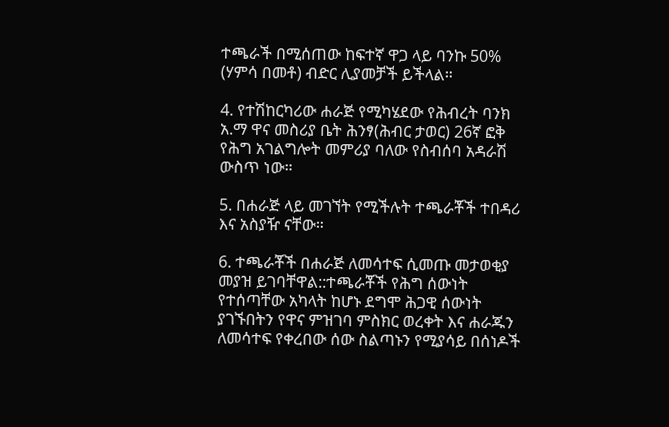ተጫራች በሚሰጠው ከፍተኛ ዋጋ ላይ ባንኩ 50% (ሃምሳ በመቶ) ብድር ሊያመቻች ይችላል።

4. የተሽከርካሪው ሐራጅ የሚካሄደው የሕብረት ባንክ አ.ማ ዋና መስሪያ ቤት ሕንፃ(ሕብር ታወር) 26ኛ ፎቅ የሕግ አገልግሎት መምሪያ ባለው የስብሰባ አዳራሽ ውስጥ ነው።

5. በሐራጅ ላይ መገኘት የሚችሉት ተጫራቾች ተበዳሪ እና አስያዥ ናቸው።

6. ተጫራቾች በሐራጅ ለመሳተፍ ሲመጡ መታወቂያ መያዝ ይገባቸዋል::ተጫራቾች የሕግ ሰውነት የተሰጣቸው አካላት ከሆኑ ደግሞ ሕጋዊ ሰውነት ያገኙበትን የዋና ምዝገባ ምስክር ወረቀት እና ሐራጁን ለመሳተፍ የቀረበው ሰው ስልጣኑን የሚያሳይ በሰነዶች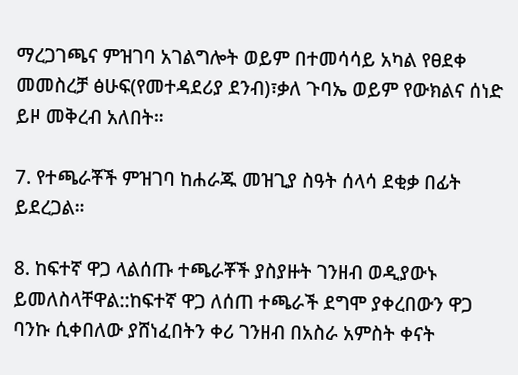ማረጋገጫና ምዝገባ አገልግሎት ወይም በተመሳሳይ አካል የፀደቀ መመስረቻ ፅሁፍ(የመተዳደሪያ ደንብ)፣ቃለ ጉባኤ ወይም የውክልና ሰነድ ይዞ መቅረብ አለበት።

7. የተጫራቾች ምዝገባ ከሐራጁ መዝጊያ ስዓት ሰላሳ ደቂቃ በፊት ይደረጋል።

8. ከፍተኛ ዋጋ ላልሰጡ ተጫራቾች ያስያዙት ገንዘብ ወዲያውኑ ይመለስላቸዋል::ከፍተኛ ዋጋ ለሰጠ ተጫራች ደግሞ ያቀረበውን ዋጋ ባንኩ ሲቀበለው ያሸነፈበትን ቀሪ ገንዘብ በአስራ አምስት ቀናት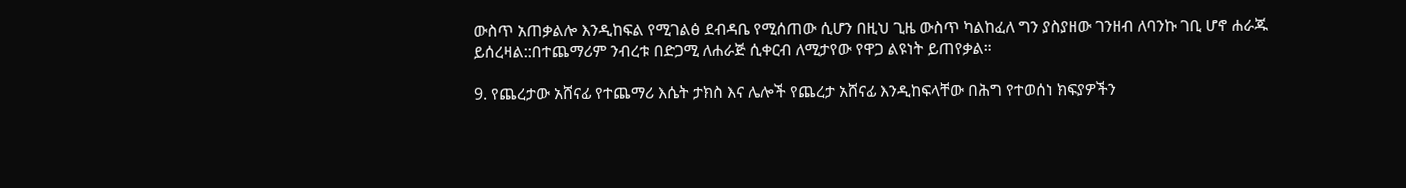ውስጥ አጠቃልሎ እንዲከፍል የሚገልፅ ደብዳቤ የሚሰጠው ሲሆን በዚህ ጊዜ ውስጥ ካልከፈለ ግን ያስያዘው ገንዘብ ለባንኩ ገቢ ሆኖ ሐራጁ ይሰረዛል::በተጨማሪም ንብረቱ በድጋሚ ለሐራጅ ሲቀርብ ለሚታየው የዋጋ ልዩነት ይጠየቃል።

9. የጨረታው አሸናፊ የተጨማሪ እሴት ታክስ እና ሌሎች የጨረታ አሸናፊ እንዲከፍላቸው በሕግ የተወሰነ ክፍያዎችን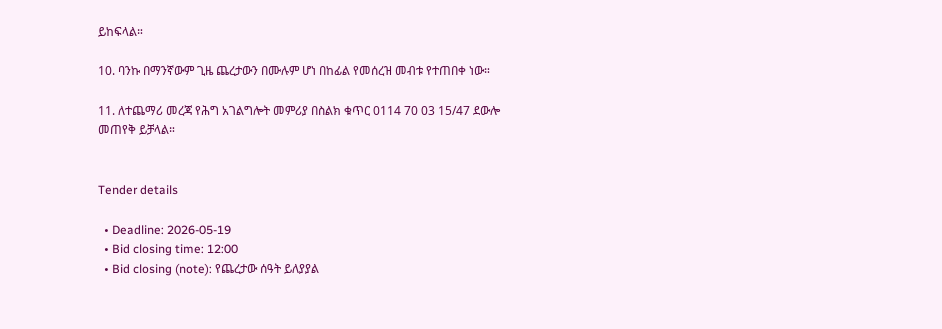ይከፍላል።

10. ባንኩ በማንኛውም ጊዜ ጨረታውን በሙሉም ሆነ በከፊል የመሰረዝ መብቱ የተጠበቀ ነው።

11. ለተጨማሪ መረጃ የሕግ አገልግሎት መምሪያ በስልክ ቁጥር 0114 70 03 15/47 ደውሎ መጠየቅ ይቻላል።


Tender details

  • Deadline: 2026-05-19
  • Bid closing time: 12:00
  • Bid closing (note): የጨረታው ሰዓት ይለያያል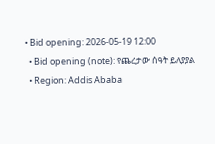• Bid opening: 2026-05-19 12:00
  • Bid opening (note): የጨረታው ሰዓት ይለያያል
  • Region: Addis Ababa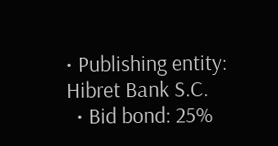• Publishing entity: Hibret Bank S.C.
  • Bid bond: 25%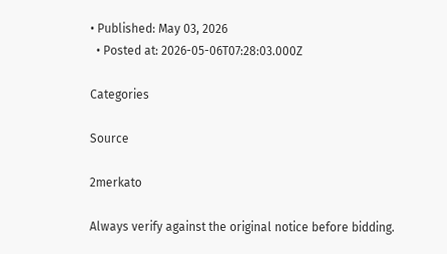• Published: May 03, 2026
  • Posted at: 2026-05-06T07:28:03.000Z

Categories

Source

2merkato

Always verify against the original notice before bidding.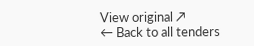View original ↗
← Back to all tenders